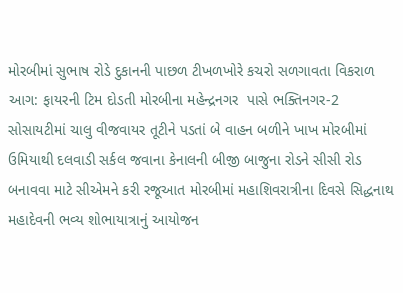મોરબીમાં સુભાષ રોડે દુકાનની પાછળ ટીખળખોરે કચરો સળગાવતા વિકરાળ આગ: ફાયરની ટિમ દોડતી મોરબીના મહેન્દ્રનગર  પાસે ભક્તિનગર-2 સોસાયટીમાં ચાલુ વીજવાયર તૂટીને પડતાં બે વાહન બળીને ખાખ મોરબીમાં ઉમિયાથી દલવાડી સર્કલ જવાના કેનાલની બીજી બાજુના રોડને સીસી રોડ બનાવવા માટે સીએમને કરી રજૂઆત મોરબીમાં મહાશિવરાત્રીના દિવસે સિદ્ધનાથ મહાદેવની ભવ્ય શોભાયાત્રાનું આયોજન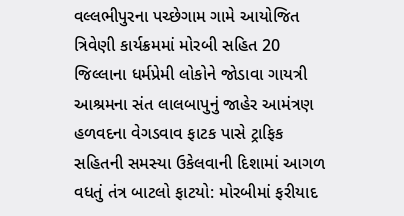વલ્લભીપુરના પચ્છેગામ ગામે આયોજિત ત્રિવેણી કાર્યક્રમમાં મોરબી સહિત 20 જિલ્લાના ધર્મપ્રેમી લોકોને જોડાવા ગાયત્રી આશ્રમના સંત લાલબાપુનું જાહેર આમંત્રણ હળવદના વેગડવાવ ફાટક પાસે ટ્રાફિક સહિતની સમસ્યા ઉકેલવાની દિશામાં આગળ વધતું તંત્ર બાટલો ફાટયો: મોરબીમાં ફરીયાદ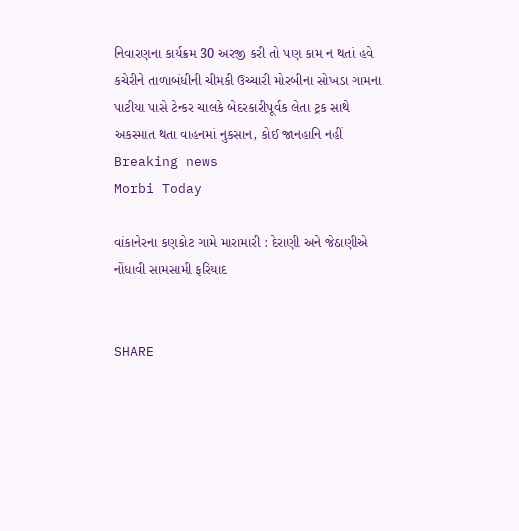નિવારણના કાર્યક્રમ 30 અરજી કરી તો પણ કામ ન થતાં હવે કચેરીને તાળાબંધીની ચીમકી ઉચ્ચારી મોરબીના સોખડા ગામના પાટીયા પાસે ટેન્કર ચાલકે બેદરકારીપૂર્વક લેતા ટ્રક સાથે અકસ્માત થતા વાહનમાં નુકસાન, કોઈ જાનહાનિ નહીં
Breaking news
Morbi Today

વાંકાનેરના કણકોટ ગામે મારામારી : દેરાણી અને જેઠાણીએ નોંધાવી સામસામી ફરિયાદ


SHARE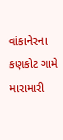વાંકાનેરના કણકોટ ગામે મારામારી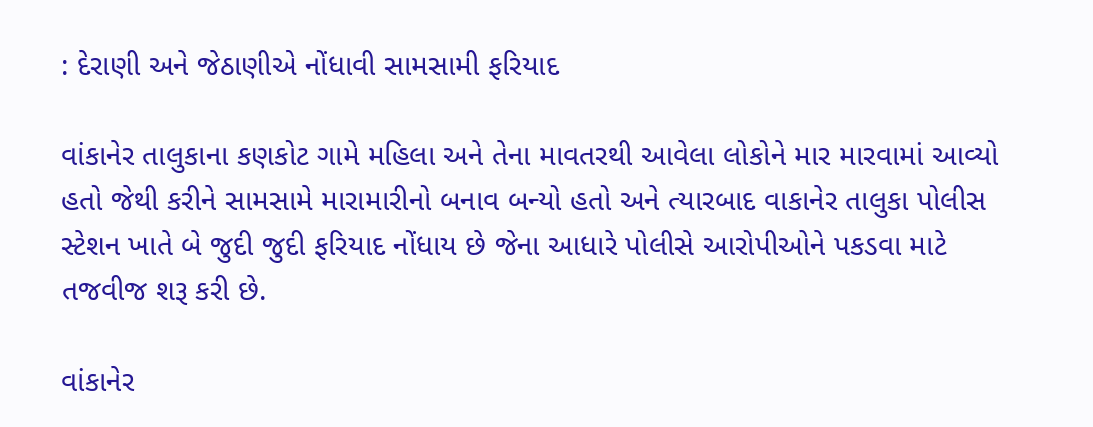: દેરાણી અને જેઠાણીએ નોંધાવી સામસામી ફરિયાદ

વાંકાનેર તાલુકાના કણકોટ ગામે મહિલા અને તેના માવતરથી આવેલા લોકોને માર મારવામાં આવ્યો હતો જેથી કરીને સામસામે મારામારીનો બનાવ બન્યો હતો અને ત્યારબાદ વાકાનેર તાલુકા પોલીસ સ્ટેશન ખાતે બે જુદી જુદી ફરિયાદ નોંધાય છે જેના આધારે પોલીસે આરોપીઓને પકડવા માટે તજવીજ શરૂ કરી છે.

વાંકાનેર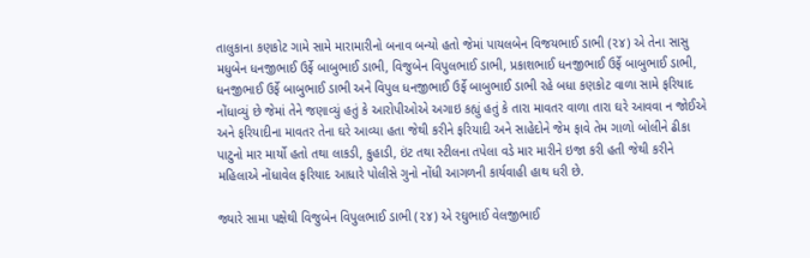તાલુકાના કણકોટ ગામે સામે મારામારીનો બનાવ બન્યો હતો જેમાં પાયલબેન વિજયભાઈ ડાભી (૨૪) એ તેના સાસુ મધુબેન ધનજીભાઈ ઉર્ફે બાબુભાઈ ડાભી, વિજુબેન વિપુલભાઈ ડાભી, પ્રકાશભાઈ ધનજીભાઈ ઉર્ફે બાબુભાઈ ડાભી, ધનજીભાઈ ઉર્ફે બાબુભાઈ ડાભી અને વિપુલ ધનજીભાઈ ઉર્ફે બાબુભાઈ ડાભી રહે બધા કણકોટ વાળા સામે ફરિયાદ નોંધાવ્યું છે જેમાં તેને જણાવ્યું હતું કે આરોપીઓએ અગાઇ કહ્યું હતું કે તારા માવતર વાળા તારા ઘરે આવવા ન જોઈએ અને ફરિયાદીના માવતર તેના ઘરે આવ્યા હતા જેથી કરીને ફરિયાદી અને સાહેદોને જેમ ફાવે તેમ ગાળો બોલીને ઢીકા પાટુનો માર માર્યો હતો તથા લાકડી, કુહાડી, ઇંટ તથા સ્ટીલના તપેલા વડે માર મારીને ઇજા કરી હતી જેથી કરીને મહિલાએ નોંધાવેલ ફરિયાદ આધારે પોલીસે ગુનો નોંધી આગળની કાર્યવાહી હાથ ધરી છે.

જ્યારે સામા પક્ષેથી વિજુબેન વિપુલભાઈ ડાભી (૨૪) એ રઘુભાઈ વેલજીભાઈ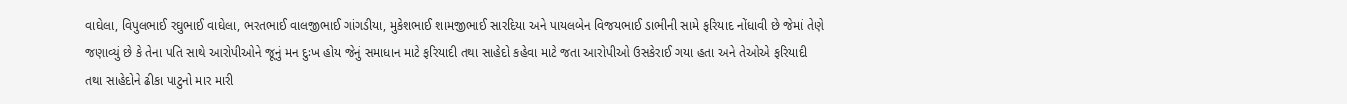વાઘેલા, વિપુલભાઈ રઘુભાઈ વાઘેલા, ભરતભાઈ વાલજીભાઈ ગાંગડીયા, મુકેશભાઈ શામજીભાઈ સારદિયા અને પાયલબેન વિજયભાઈ ડાભીની સામે ફરિયાદ નોંધાવી છે જેમાં તેણે જણાવ્યું છે કે તેના પતિ સાથે આરોપીઓને જૂનું મન દુઃખ હોય જેનું સમાધાન માટે ફરિયાદી તથા સાહેદો કહેવા માટે જતા આરોપીઓ ઉસકેરાઈ ગયા હતા અને તેઓએ ફરિયાદી તથા સાહેદોને ઢીકા પાટુનો માર મારી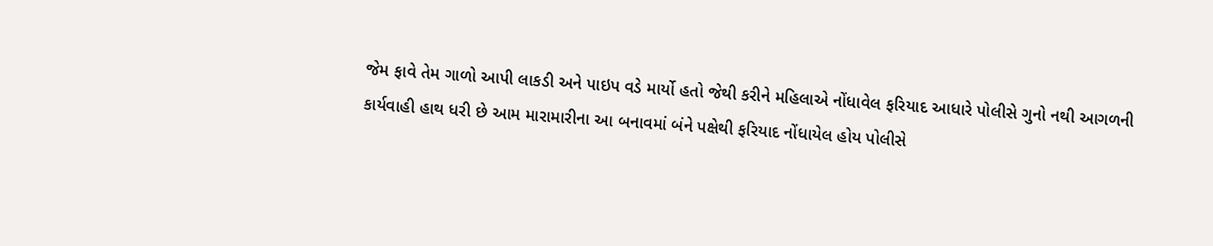જેમ ફાવે તેમ ગાળો આપી લાકડી અને પાઇપ વડે માર્યો હતો જેથી કરીને મહિલાએ નોંધાવેલ ફરિયાદ આધારે પોલીસે ગુનો નથી આગળની કાર્યવાહી હાથ ધરી છે આમ મારામારીના આ બનાવમાં બંને પક્ષેથી ફરિયાદ નોંધાયેલ હોય પોલીસે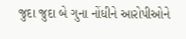જુદા જુદા બે ગુના નોંધીને આરોપીઓને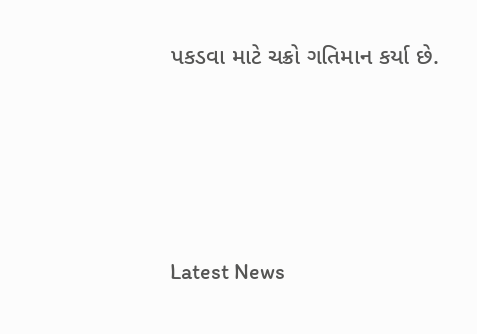પકડવા માટે ચક્રો ગતિમાન કર્યા છે.






Latest News